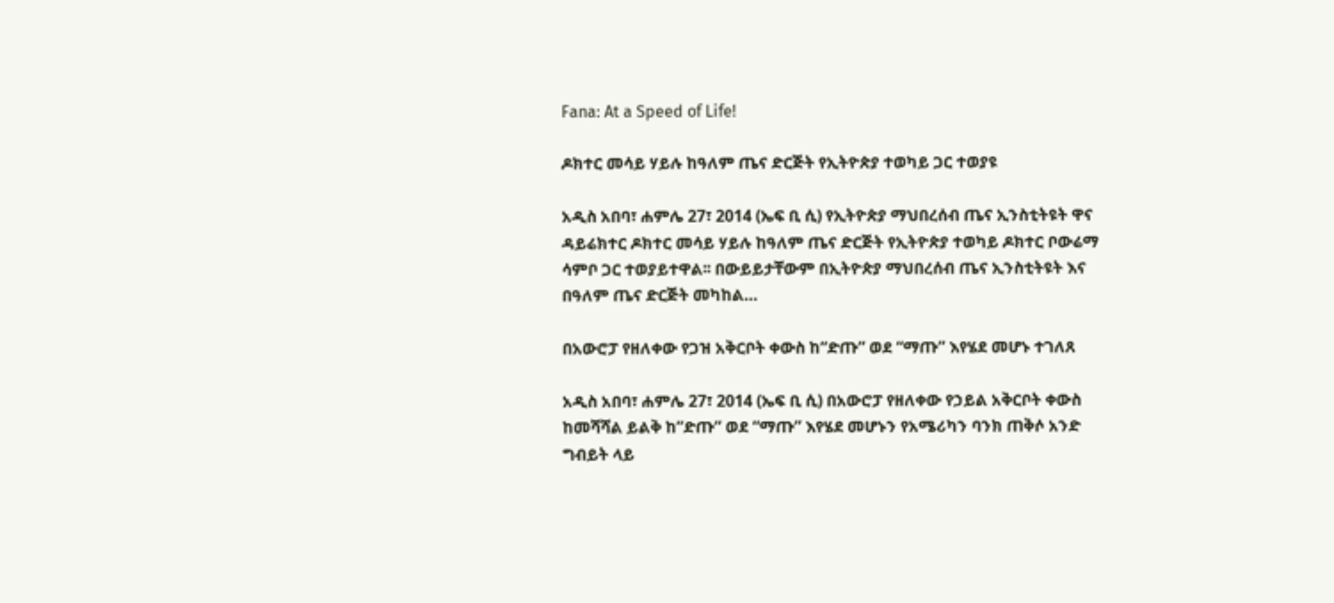Fana: At a Speed of Life!

ዶክተር መሳይ ሃይሉ ከዓለም ጤና ድርጅት የኢትዮጵያ ተወካይ ጋር ተወያዩ

አዲስ አበባ፣ ሐምሌ 27፣ 2014 (ኤፍ ቢ ሲ) የኢትዮጵያ ማህበረሰብ ጤና ኢንስቲትዩት ዋና ዳይሬክተር ዶክተር መሳይ ሃይሉ ከዓለም ጤና ድርጅት የኢትዮጵያ ተወካይ ዶክተር ቦውሬማ ሳምቦ ጋር ተወያይተዋል፡፡ በውይይታቸውም በኢትዮጵያ ማህበረሰብ ጤና ኢንስቲትዩት እና በዓለም ጤና ድርጅት መካከል…

በአውሮፓ የዘለቀው የጋዝ አቅርቦት ቀውስ ከ“ድጡ” ወደ “ማጡ” እየሄደ መሆኑ ተገለጸ

አዲስ አበባ፣ ሐምሌ 27፣ 2014 (ኤፍ ቢ ሲ) በአውሮፓ የዘለቀው የኃይል አቅርቦት ቀውስ ከመሻሻል ይልቅ ከ”ድጡ” ወደ “ማጡ” እየሄደ መሆኑን የአሜሪካን ባንክ ጠቅሶ አንድ ግብይት ላይ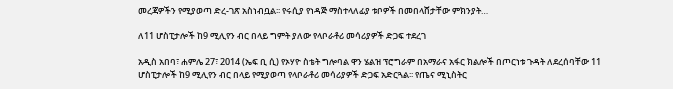መረጃዎችን የሚያወጣ ድረ-ገጽ አስነብቧል፡፡ የሩሲያ የነዳጅ ማስተላለፊያ ቱቦዎች በመበላሸታቸው ምክንያት…

ለ11 ሆስፒታሎች ከ9 ሚሊየን ብር በላይ ግምት ያለው የላቦራቶሪ መሳሪያዎች ድጋፍ ተደረገ

አዲስ አበባ፣ ሐምሌ 27፣ 2014 (ኤፍ ቢ ሲ) የኦሃዮ ስቴት ግሎባል ዋን ሄልዝ ፕሮግራም በአማራና አፋር ክልሎች በጦርነቱ ጉዳት ለደረሰባቸው 11 ሆስፒታሎች ከ9 ሚሊየን ብር በላይ የሚያወጣ የላቦራቶሪ መሳሪያዎች ድጋፍ አድርጓል፡፡ የጤና ሚኒስትር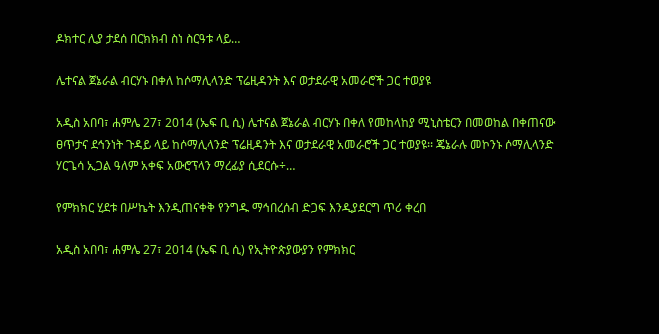ዶክተር ሊያ ታደሰ በርክክብ ስነ ስርዓቱ ላይ…

ሌተናል ጀኔራል ብርሃኑ በቀለ ከሶማሊላንድ ፕሬዚዳንት እና ወታደራዊ አመራሮች ጋር ተወያዩ

አዲስ አበባ፣ ሐምሌ 27፣ 2014 (ኤፍ ቢ ሲ) ሌተናል ጀኔራል ብርሃኑ በቀለ የመከላከያ ሚኒስቴርን በመወከል በቀጠናው ፀጥታና ደኅንነት ጉዳይ ላይ ከሶማሊላንድ ፕሬዚዳንት እና ወታደራዊ አመራሮች ጋር ተወያዩ፡፡ ጄኔራሉ መኮንኑ ሶማሊላንድ ሃርጌሳ ኢጋል ዓለም አቀፍ አውሮፕላን ማረፊያ ሲደርሱ÷…

የምክክር ሂደቱ በሥኬት እንዲጠናቀቅ የንግዱ ማኅበረሰብ ድጋፍ እንዲያደርግ ጥሪ ቀረበ

አዲስ አበባ፣ ሐምሌ 27፣ 2014 (ኤፍ ቢ ሲ) የኢትዮጵያውያን የምክክር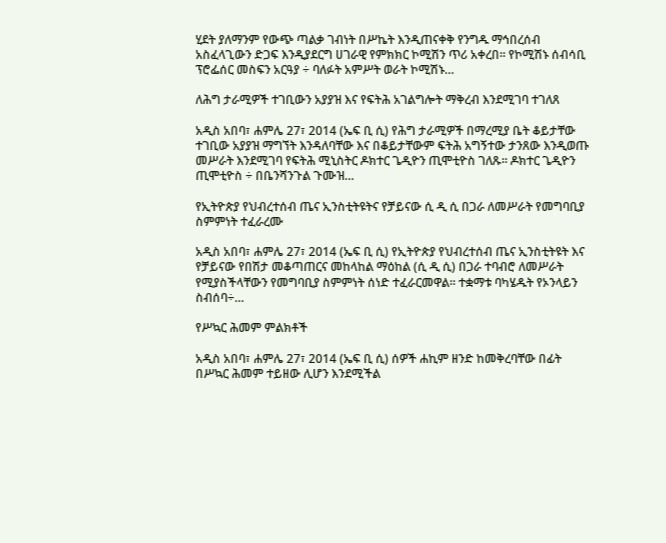ሂደት ያለማንም የውጭ ጣልቃ ገብነት በሥኬት እንዲጠናቀቅ የንግዱ ማኅበረሰብ አስፈላጊውን ድጋፍ እንዲያደርግ ሀገራዊ የምክክር ኮሚሽን ጥሪ አቀረበ። የኮሚሽኑ ሰብሳቢ ፕሮፌሰር መስፍን አርዓያ ÷ ባለፉት አምሥት ወራት ኮሚሽኑ…

ለሕግ ታራሚዎች ተገቢውን አያያዝ እና የፍትሕ አገልግሎት ማቅረብ እንደሚገባ ተገለጸ

አዲስ አበባ፣ ሐምሌ 27፣ 2014 (ኤፍ ቢ ሲ) የሕግ ታራሚዎች በማረሚያ ቤት ቆይታቸው ተገቢው አያያዝ ማግኘት እንዳለባቸው እና በቆይታቸውም ፍትሕ አግኝተው ታንጸው እንዲወጡ መሥራት እንደሚገባ የፍትሕ ሚኒስትር ዶክተር ጌዲዮን ጢሞቲዮስ ገለጹ፡፡ ዶክተር ጌዲዮን ጢሞቲዮስ ÷ በቤንሻንጉል ጉሙዝ…

የኢትዮጵያ የህብረተሰብ ጤና ኢንስቲትዩትና የቻይናው ሲ ዲ ሲ በጋራ ለመሥራት የመግባቢያ ስምምነት ተፈራረሙ

አዲስ አበባ፣ ሐምሌ 27፣ 2014 (ኤፍ ቢ ሲ) የኢትዮጵያ የህብረተሰብ ጤና ኢንስቲትዩት እና የቻይናው የበሽታ መቆጣጠርና መከላከል ማዕከል (ሲ ዲ ሲ) በጋራ ተባብሮ ለመሥራት የሚያስችላቸውን የመግባቢያ ስምምነት ሰነድ ተፈራርመዋል፡፡ ተቋማቱ ባካሄዱት የኦንላይን ስብሰባ÷…

የሥኳር ሕመም ምልክቶች

አዲስ አበባ፣ ሐምሌ 27፣ 2014 (ኤፍ ቢ ሲ) ሰዎች ሐኪም ዘንድ ከመቅረባቸው በፊት በሥኳር ሕመም ተይዘው ሊሆን እንደሚችል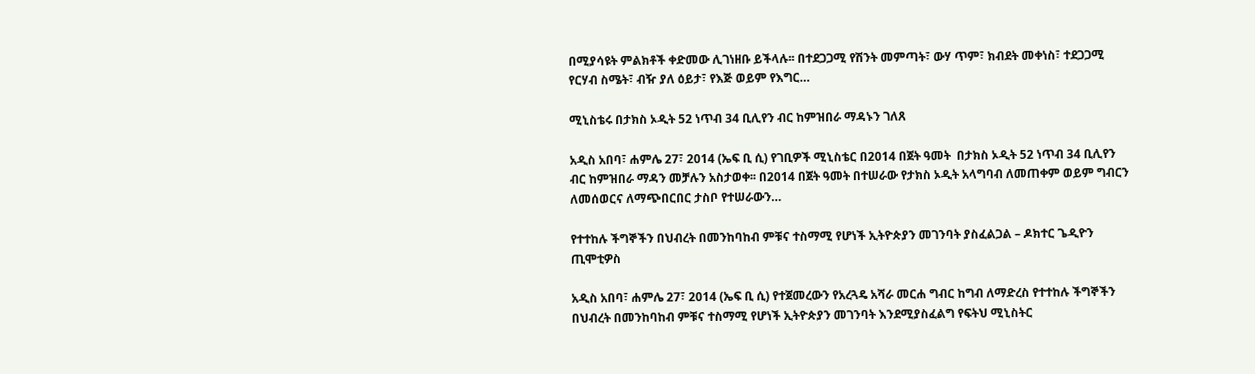በሚያሳዩት ምልክቶች ቀድመው ሊገነዘቡ ይችላሉ፡፡ በተደጋጋሚ የሽንት መምጣት፣ ውሃ ጥም፣ ክብደት መቀነስ፣ ተደጋጋሚ የርሃብ ስሜት፣ ብዥ ያለ ዕይታ፣ የእጅ ወይም የእግር…

ሚኒስቴሩ በታክስ ኦዲት 52 ነጥብ 34 ቢሊየን ብር ከምዝበራ ማዳኑን ገለጸ

አዲስ አበባ፣ ሐምሌ 27፣ 2014 (ኤፍ ቢ ሲ) የገቢዎች ሚኒስቴር በ2014 በጀት ዓመት  በታክስ ኦዲት 52 ነጥብ 34 ቢሊየን ብር ከምዝበራ ማዳን መቻሉን አስታወቀ፡፡ በ2014 በጀት ዓመት በተሠራው የታክስ ኦዲት አላግባብ ለመጠቀም ወይም ግብርን ለመሰወርና ለማጭበርበር ታስቦ የተሠራውን…

የተተከሉ ችግኞችን በህብረት በመንከባከብ ምቹና ተስማሚ የሆነች ኢትዮጵያን መገንባት ያስፈልጋል – ዶክተር ጌዲዮን ጢሞቲዎስ

አዲስ አበባ፣ ሐምሌ 27፣ 2014 (ኤፍ ቢ ሲ) የተጀመረውን የአረጓዴ አሻራ መርሐ ግብር ከግብ ለማድረስ የተተከሉ ችግኞችን በህብረት በመንከባከብ ምቹና ተስማሚ የሆነች ኢትዮጵያን መገንባት እንደሚያስፈልግ የፍትህ ሚኒስትር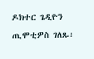ዶክተር ጌዲዮን ጢሞቲዎስ ገለጹ፡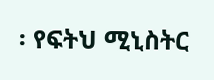፡ የፍትህ ሚኒስትር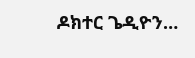ዶክተር ጌዲዮን…